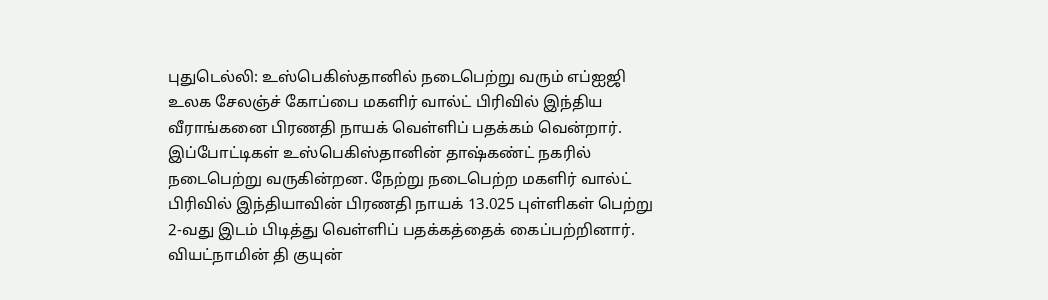புதுடெல்லி: உஸ்பெகிஸ்தானில் நடைபெற்று வரும் எப்ஐஜி உலக சேலஞ்ச் கோப்பை மகளிர் வால்ட் பிரிவில் இந்திய வீராங்கனை பிரணதி நாயக் வெள்ளிப் பதக்கம் வென்றார்.
இப்போட்டிகள் உஸ்பெகிஸ்தானின் தாஷ்கண்ட் நகரில் நடைபெற்று வருகின்றன. நேற்று நடைபெற்ற மகளிர் வால்ட் பிரிவில் இந்தியாவின் பிரணதி நாயக் 13.025 புள்ளிகள் பெற்று 2-வது இடம் பிடித்து வெள்ளிப் பதக்கத்தைக் கைப்பற்றினார்.
வியட்நாமின் தி குயுன்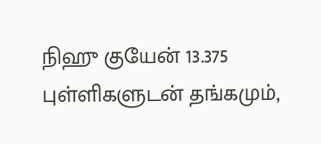நிஹு குயேன் 13.375 புள்ளிகளுடன் தங்கமும்,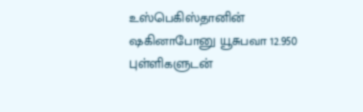உஸ்பெகிஸ்தானின் ஷகினாபோனு யூசுபவா 12.950 புள்ளிகளுடன்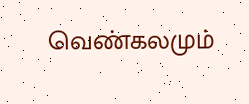வெண்கலமும்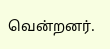வென்றனர்.